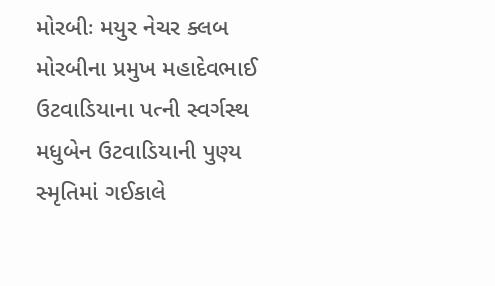મોરબીઃ મયુર નેચર ક્લબ મોરબીના પ્રમુખ મહાદેવભાઈ ઉટવાડિયાના પત્ની સ્વર્ગસ્થ મધુબેન ઉટવાડિયાની પુણ્ય સ્મૃતિમાં ગઈકાલે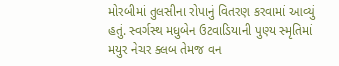મોરબીમાં તુલસીના રોપાનું વિતરણ કરવામાં આવ્યું હતું. સ્વર્ગસ્થ મધુબેન ઉટવાડિયાની પુણ્ય સ્મૃતિમાં મયુર નેચર ક્લબ તેમજ વન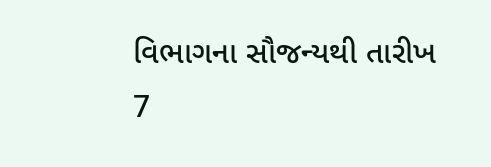વિભાગના સૌજન્યથી તારીખ 7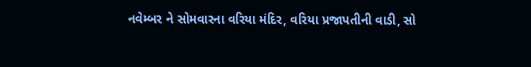નવેમ્બર ને સોમવારના વરિયા મંદિર, વરિયા પ્રજાપતીની વાડી, સો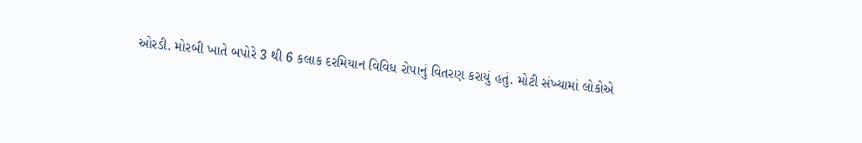ઓરડી. મોરબી ખાતે બપોરે 3 થી 6 કલાક દરમિયાન વિવિધ રોપાનું વિતરણ કરાયું હતું. મોટી સંખ્યામાં લોકોએ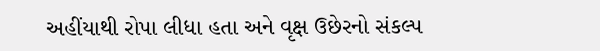અહીંયાથી રોપા લીધા હતા અને વૃક્ષ ઉછેરનો સંકલ્પ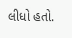લીધો હતો.